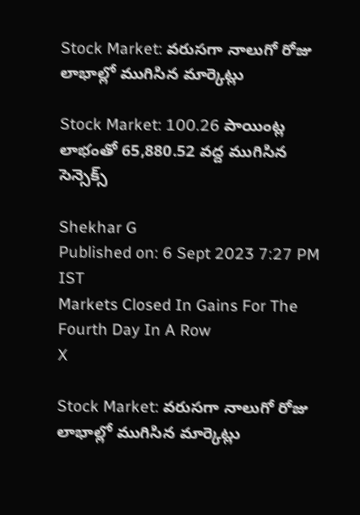Stock Market: వరుసగా నాలుగో రోజు లాభాల్లో ముగిసిన మార్కెట్లు

Stock Market: 100.26 పాయింట్ల లాభంతో 65,880.52 వద్ద ముగిసిన సెన్సెక్స్‌

Shekhar G
Published on: 6 Sept 2023 7:27 PM IST
Markets Closed In Gains For The Fourth Day In A Row
X

Stock Market: వరుసగా నాలుగో రోజు లాభాల్లో ముగిసిన మార్కెట్లు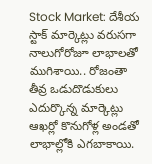Stock Market: దేశీయ స్టాక్‌ మార్కెట్లు వరుసగా నాలుగోరోజూ లాభాలతో ముగిశాయి.. రోజంతా తీవ్ర ఒడుదొడుకులు ఎదుర్కొన్న మార్కెట్లు ఆఖర్లో కొనుగోళ్ల అండతో లాభాల్లోకి ఎగబాకాయి.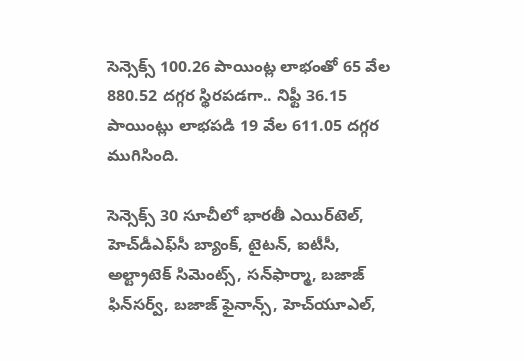సెన్సెక్స్‌ 100.26 పాయింట్ల లాభంతో 65 వేల 880.52 దగ్గర స్థిరపడగా.. నిఫ్టీ 36.15 పాయింట్లు లాభపడి 19 వేల 611.05 దగ్గర ముగిసింది.

సెన్సెక్స్‌ 30 సూచీలో భారతీ ఎయిర్‌టెల్‌, హెచ్‌డీఎఫ్‌సీ బ్యాంక్‌, టైటన్‌, ఐటీసీ, అల్ట్రాటెక్‌ సిమెంట్స్‌, సన్‌ఫార్మా, బజాజ్‌ ఫిన్‌సర్వ్‌, బజాజ్‌ ఫైనాన్స్‌, హెచ్‌యూఎల్‌,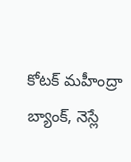కోటక్‌ మహీంద్రా బ్యాంక్‌, నెస్లే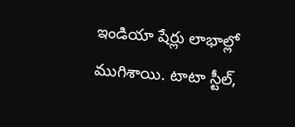ఇండియా షేర్లు లాభాల్లో ముగిశాయి. టాటా స్టీల్‌,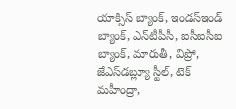యాక్సిస్‌ బ్యాంక్‌, ఇండస్‌ఇండ్‌ బ్యాంక్‌, ఎన్‌టీపీసీ, ఐసీఐసీఐ బ్యాంక్‌, మారుతీ, విప్రో, జేఎస్‌డబ్ల్యూ స్టీల్‌, టెక్‌ మహీంద్రా,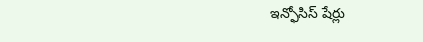ఇన్ఫోసిస్‌ షేర్లు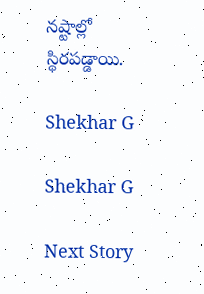నష్టాల్లో స్థిరపడ్డాయి.

Shekhar G

Shekhar G

Next Story